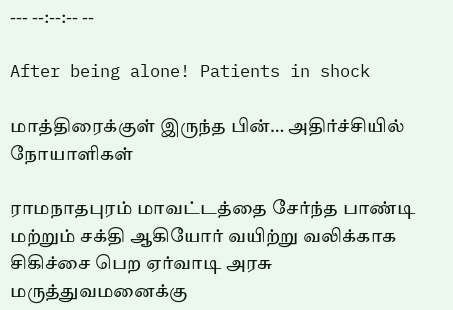--- --:--:-- --

After being alone! Patients in shock

மாத்திரைக்குள் இருந்த பின்… அதிர்ச்சியில் நோயாளிகள்

ராமநாதபுரம் மாவட்டத்தை சேர்ந்த பாண்டி மற்றும் சக்தி ஆகியோர் வயிற்று வலிக்காக சிகிச்சை பெற ஏர்வாடி அரசு மருத்துவமனைக்கு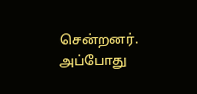சென்றனர். அப்போது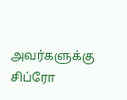அவர்களுக்கு சிப்ரோ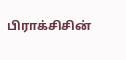பிராக்சிசின்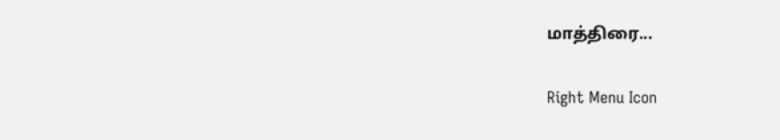மாத்திரை...

Right Menu Icon